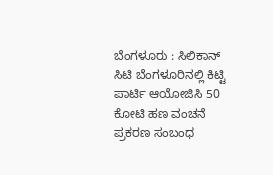ಬೆಂಗಳೂರು : ಸಿಲಿಕಾನ್ ಸಿಟಿ ಬೆಂಗಳೂರಿನಲ್ಲಿ ಕಿಟ್ಟಿ ಪಾರ್ಟಿ ಆಯೋಜಿಸಿ 50 ಕೋಟಿ ಹಣ ವಂಚನೆ ಪ್ರಕರಣ ಸಂಬಂಧ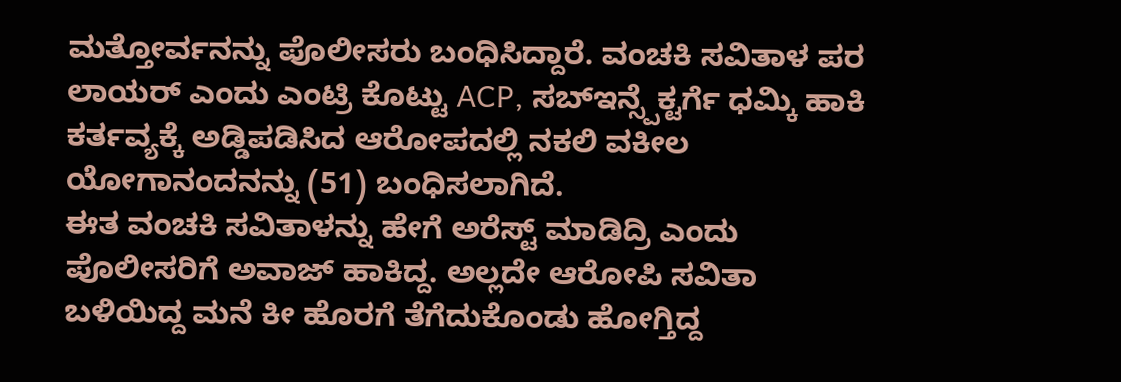ಮತ್ತೋರ್ವನನ್ನು ಪೊಲೀಸರು ಬಂಧಿಸಿದ್ದಾರೆ. ವಂಚಕಿ ಸವಿತಾಳ ಪರ ಲಾಯರ್ ಎಂದು ಎಂಟ್ರಿ ಕೊಟ್ಟು ACP, ಸಬ್ಇನ್ಸ್ಪೆಕ್ಟರ್ಗೆ ಧಮ್ಕಿ ಹಾಕಿ ಕರ್ತವ್ಯಕ್ಕೆ ಅಡ್ಡಿಪಡಿಸಿದ ಆರೋಪದಲ್ಲಿ ನಕಲಿ ವಕೀಲ ಯೋಗಾನಂದನನ್ನು (51) ಬಂಧಿಸಲಾಗಿದೆ.
ಈತ ವಂಚಕಿ ಸವಿತಾಳನ್ನು ಹೇಗೆ ಅರೆಸ್ಟ್ ಮಾಡಿದ್ರಿ ಎಂದು ಪೊಲೀಸರಿಗೆ ಅವಾಜ್ ಹಾಕಿದ್ದ. ಅಲ್ಲದೇ ಆರೋಪಿ ಸವಿತಾ ಬಳಿಯಿದ್ದ ಮನೆ ಕೀ ಹೊರಗೆ ತೆಗೆದುಕೊಂಡು ಹೋಗ್ತಿದ್ದ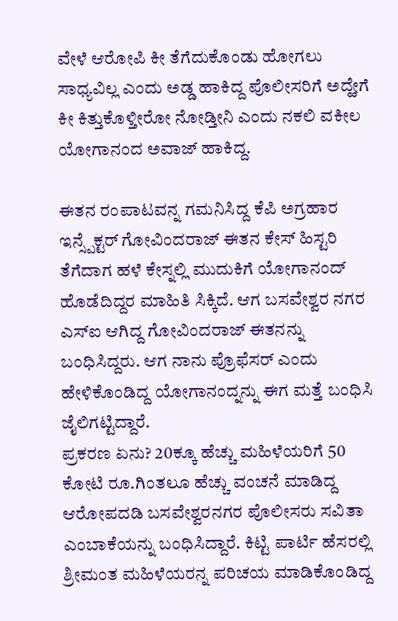ವೇಳೆ ಆರೋಪಿ ಕೀ ತೆಗೆದುಕೊಂಡು ಹೋಗಲು ಸಾಧ್ಯವಿಲ್ಲ ಎಂದು ಅಡ್ಡ ಹಾಕಿದ್ದ ಪೊಲೀಸರಿಗೆ ಅದ್ಹೇಗೆ ಕೀ ಕಿತ್ತುಕೊಳ್ತೀರೋ ನೋಡ್ತೀನಿ ಎಂದು ನಕಲಿ ವಕೀಲ ಯೋಗಾನಂದ ಅವಾಜ್ ಹಾಕಿದ್ದ.

ಈತನ ರಂಪಾಟವನ್ನ ಗಮನಿಸಿದ್ದ ಕೆಪಿ ಅಗ್ರಹಾರ ಇನ್ಸ್ಪೆಕ್ಟರ್ ಗೋವಿಂದರಾಜ್ ಈತನ ಕೇಸ್ ಹಿಸ್ಟರಿ ತೆಗೆದಾಗ ಹಳೆ ಕೇಸ್ನಲ್ಲಿ ಮುದುಕಿಗೆ ಯೋಗಾನಂದ್ ಹೊಡೆದಿದ್ದರ ಮಾಹಿತಿ ಸಿಕ್ಕಿದೆ. ಆಗ ಬಸವೇಶ್ವರ ನಗರ ಎಸ್ಐ ಆಗಿದ್ದ ಗೋವಿಂದರಾಜ್ ಈತನನ್ನು ಬಂಧಿಸಿದ್ದರು. ಆಗ ನಾನು ಪ್ರೊಫೆಸರ್ ಎಂದು ಹೇಳಿಕೊಂಡಿದ್ದ ಯೋಗಾನಂದ್ನನ್ನು ಈಗ ಮತ್ತೆ ಬಂಧಿಸಿ ಜೈಲಿಗಟ್ಟಿದ್ದಾರೆ.
ಪ್ರಕರಣ ಏನು? 20ಕ್ಕೂ ಹೆಚ್ಚು ಮಹಿಳೆಯರಿಗೆ 50 ಕೋಟಿ ರೂ.ಗಿಂತಲೂ ಹೆಚ್ಚು ವಂಚನೆ ಮಾಡಿದ್ದ ಆರೋಪದಡಿ ಬಸವೇಶ್ವರನಗರ ಪೊಲೀಸರು ಸವಿತಾ ಎಂಬಾಕೆಯನ್ನು ಬಂಧಿಸಿದ್ದಾರೆ. ಕಿಟ್ಟಿ ಪಾರ್ಟಿ ಹೆಸರಲ್ಲಿ ಶ್ರೀಮಂತ ಮಹಿಳೆಯರನ್ನ ಪರಿಚಯ ಮಾಡಿಕೊಂಡಿದ್ದ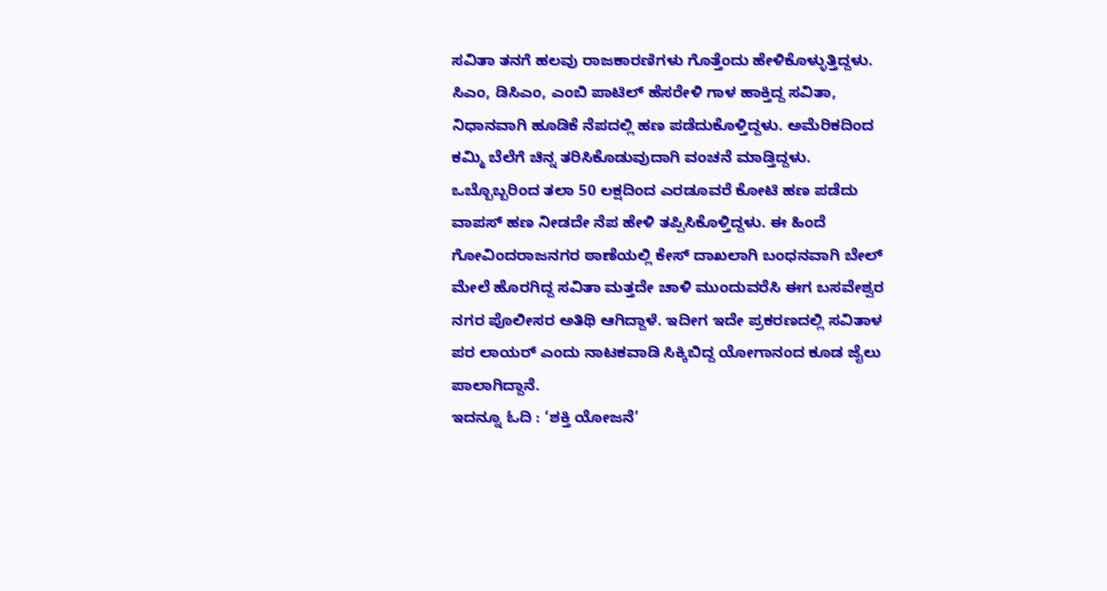ಸವಿತಾ ತನಗೆ ಹಲವು ರಾಜಕಾರಣಿಗಳು ಗೊತ್ತೆಂದು ಹೇಳಿಕೊಳ್ಳುತ್ತಿದ್ದಳು. ಸಿಎಂ, ಡಿಸಿಎಂ, ಎಂಬಿ ಪಾಟಿಲ್ ಹೆಸರೇಳಿ ಗಾಳ ಹಾಕ್ತಿದ್ದ ಸವಿತಾ, ನಿಧಾನವಾಗಿ ಹೂಡಿಕೆ ನೆಪದಲ್ಲಿ ಹಣ ಪಡೆದುಕೊಳ್ತಿದ್ದಳು. ಅಮೆರಿಕದಿಂದ ಕಮ್ಮಿ ಬೆಲೆಗೆ ಚಿನ್ನ ತರಿಸಿಕೊಡುವುದಾಗಿ ವಂಚನೆ ಮಾಡ್ತಿದ್ದಳು. ಒಬ್ಬೊಬ್ಬರಿಂದ ತಲಾ 50 ಲಕ್ಷದಿಂದ ಎರಡೂವರೆ ಕೋಟಿ ಹಣ ಪಡೆದು ವಾಪಸ್ ಹಣ ನೀಡದೇ ನೆಪ ಹೇಳಿ ತಪ್ಪಿಸಿಕೊಳ್ತಿದ್ದಳು. ಈ ಹಿಂದೆ ಗೋವಿಂದರಾಜನಗರ ಠಾಣೆಯಲ್ಲಿ ಕೇಸ್ ದಾಖಲಾಗಿ ಬಂಧನವಾಗಿ ಬೇಲ್ ಮೇಲೆ ಹೊರಗಿದ್ದ ಸವಿತಾ ಮತ್ತದೇ ಚಾಳಿ ಮುಂದುವರೆಸಿ ಈಗ ಬಸವೇಶ್ವರ ನಗರ ಪೊಲೀಸರ ಅತಿಥಿ ಆಗಿದ್ದಾಳೆ. ಇದೀಗ ಇದೇ ಪ್ರಕರಣದಲ್ಲಿ ಸವಿತಾಳ ಪರ ಲಾಯರ್ ಎಂದು ನಾಟಕವಾಡಿ ಸಿಕ್ಕಿಬಿದ್ದ ಯೋಗಾನಂದ ಕೂಡ ಜೈಲು ಪಾಲಾಗಿದ್ದಾನೆ.
ಇದನ್ನೂ ಓದಿ : ‘ಶಕ್ತಿ ಯೋಜನೆ’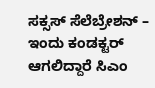ಸಕ್ಸಸ್ ಸೆಲೆಬ್ರೇಶನ್ – ಇಂದು ಕಂಡಕ್ಟರ್ ಆಗಲಿದ್ದಾರೆ ಸಿಎಂ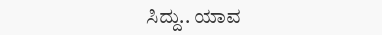ಸಿದ್ದು.. ಯಾವ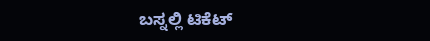ಬಸ್ನಲ್ಲಿ ಟಿಕೆಟ್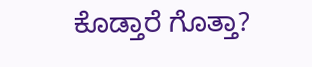ಕೊಡ್ತಾರೆ ಗೊತ್ತಾ?